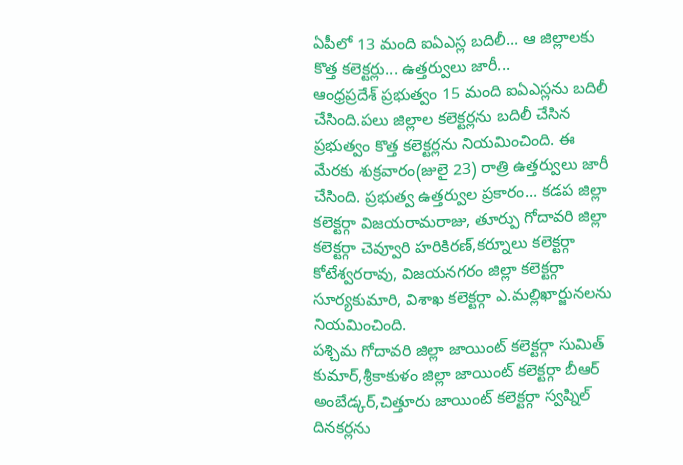ఏపీలో 13 మంది ఐఏఎస్ల బదిలీ... ఆ జిల్లాలకు కొత్త కలెక్టర్లు... ఉత్తర్వులు జారీ...
ఆంధ్రప్రదేశ్ ప్రభుత్వం 15 మంది ఐఏఎస్లను బదిలీ చేసింది.పలు జిల్లాల కలెక్టర్లను బదిలీ చేసిన ప్రభుత్వం కొత్త కలెక్టర్లను నియమించింది. ఈ మేరకు శుక్రవారం(జులై 23) రాత్రి ఉత్తర్వులు జారీ చేసింది. ప్రభుత్వ ఉత్తర్వుల ప్రకారం... కడప జిల్లా కలెక్టర్గా విజయరామరాజు, తూర్పు గోదావరి జిల్లా కలెక్టర్గా చెవ్వూరి హరికిరణ్,కర్నూలు కలెక్టర్గా కోటేశ్వరరావు, విజయనగరం జిల్లా కలెక్టర్గా సూర్యకుమారి, విశాఖ కలెక్టర్గా ఎ.మల్లిఖార్జునలను నియమించింది.
పశ్చిమ గోదావరి జిల్లా జాయింట్ కలెక్టర్గా సుమిత్ కుమార్,శ్రీకాకుళం జిల్లా జాయింట్ కలెక్టర్గా బీఆర్ అంబేడ్కర్,చిత్తూరు జాయింట్ కలెక్టర్గా స్వప్నిల్ దినకర్లను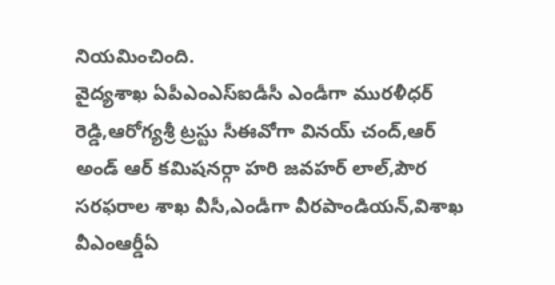నియమించింది.
వైద్యశాఖ ఏపీఎంఎస్ఐడీసీ ఎండీగా మురళీధర్ రెడ్డి,ఆరోగ్యశ్రీ ట్రస్టు సీఈవోగా వినయ్ చంద్,ఆర్ అండ్ ఆర్ కమిషనర్గా హరి జవహర్ లాల్,పౌర సరఫరాల శాఖ వీసీ,ఎండీగా వీరపాండియన్,విశాఖ వీఎంఆర్డీఏ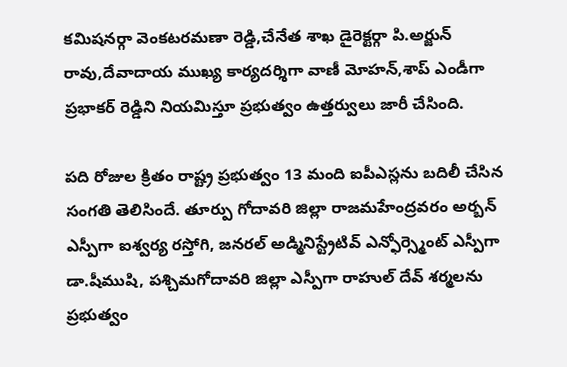కమిషనర్గా వెంకటరమణా రెడ్డి,చేనేత శాఖ డైరెక్టర్గా పి.అర్జున్ రావు,దేవాదాయ ముఖ్య కార్యదర్శిగా వాణీ మోహన్,శాప్ ఎండీగా ప్రభాకర్ రెడ్డిని నియమిస్తూ ప్రభుత్వం ఉత్తర్వులు జారీ చేసింది.

పది రోజుల క్రితం రాష్ట్ర ప్రభుత్వం 13 మంది ఐపీఎస్లను బదిలీ చేసిన సంగతి తెలిసిందే. తూర్పు గోదావరి జిల్లా రాజమహేంద్రవరం అర్బన్ ఎస్పీగా ఐశ్వర్య రస్తోగి, జనరల్ అడ్మినిస్ట్రేటివ్ ఎన్ఫోర్స్మెంట్ ఎస్పీగా డా.షీముషి, పశ్చిమగోదావరి జిల్లా ఎస్పీగా రాహుల్ దేవ్ శర్మలను ప్రభుత్వం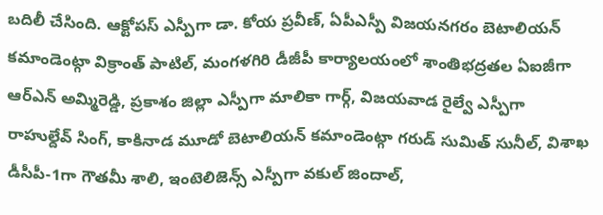బదిలీ చేసింది. ఆక్టోపస్ ఎస్పీగా డా. కోయ ప్రవీణ్, ఏపీఎస్పీ విజయనగరం బెటాలియన్ కమాండెంట్గా విక్రాంత్ పాటిల్, మంగళగిరి డీజీపీ కార్యాలయంలో శాంతిభద్రతల ఏఐజీగా ఆర్ఎన్ అమ్మిరెడ్డి, ప్రకాశం జిల్లా ఎస్పీగా మాలికా గార్గ్, విజయవాడ రైల్వే ఎస్పీగా రాహుల్దేవ్ సింగ్, కాకినాడ మూడో బెటాలియన్ కమాండెంట్గా గరుడ్ సుమిత్ సునీల్, విశాఖ డీసీపీ-1గా గౌతమీ శాలి, ఇంటెలిజెన్స్ ఎస్పీగా వకుల్ జిందాల్,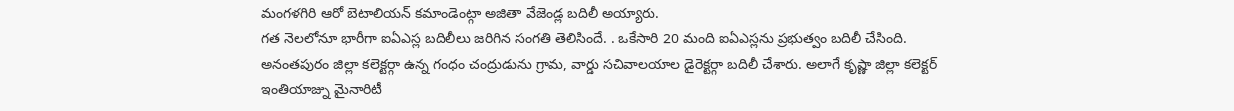మంగళగిరి ఆరో బెటాలియన్ కమాండెంట్గా అజితా వేజెండ్ల బదిలీ అయ్యారు.
గత నెలలోనూ భారీగా ఐఏఎస్ల బదిలీలు జరిగిన సంగతి తెలిసిందే. . ఒకేసారి 20 మంది ఐఏఎస్లను ప్రభుత్వం బదిలీ చేసింది. అనంతపురం జిల్లా కలెక్టర్గా ఉన్న గంధం చంద్రుడును గ్రామ, వార్డు సచివాలయాల డైరెక్టర్గా బదిలీ చేశారు. అలాగే కృష్ణా జిల్లా కలెక్టర్ ఇంతియాజ్ను మైనారిటీ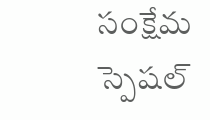సంక్షేమ స్పెషల్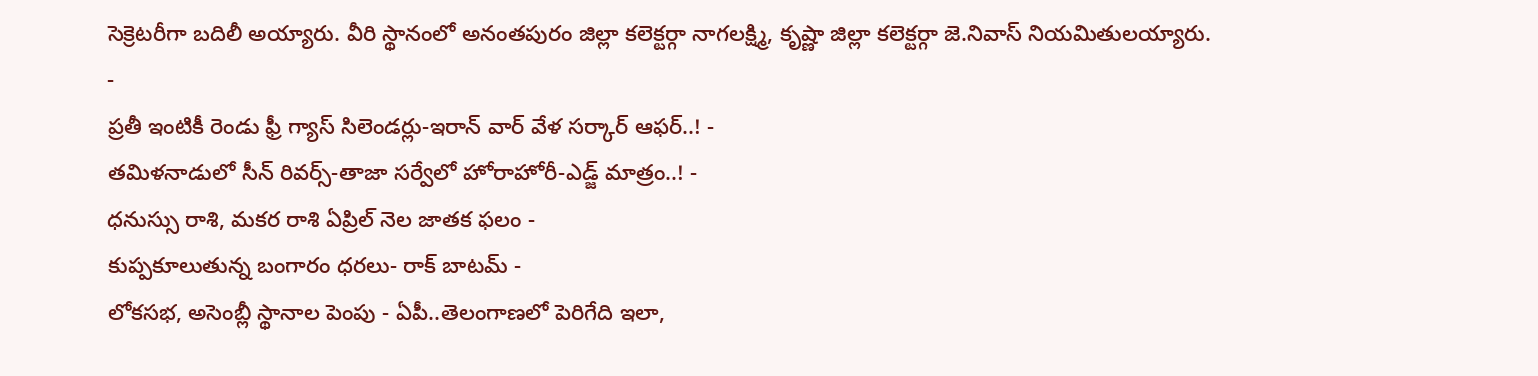సెక్రెటరీగా బదిలీ అయ్యారు. వీరి స్థానంలో అనంతపురం జిల్లా కలెక్టర్గా నాగలక్ష్మి, కృష్ణా జిల్లా కలెక్టర్గా జె.నివాస్ నియమితులయ్యారు.
-
ప్రతీ ఇంటికీ రెండు ఫ్రీ గ్యాస్ సిలెండర్లు-ఇరాన్ వార్ వేళ సర్కార్ ఆఫర్..! -
తమిళనాడులో సీన్ రివర్స్-తాజా సర్వేలో హోరాహోరీ-ఎడ్జ్ మాత్రం..! -
ధనుస్సు రాశి, మకర రాశి ఏప్రిల్ నెల జాతక ఫలం -
కుప్పకూలుతున్న బంగారం ధరలు- రాక్ బాటమ్ -
లోకసభ, అసెంబ్లీ స్థానాల పెంపు - ఏపీ..తెలంగాణలో పెరిగేది ఇలా,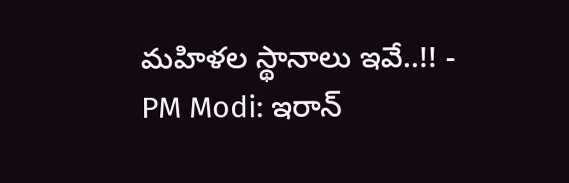మహిళల స్థానాలు ఇవే..!! -
PM Modi: ఇరాన్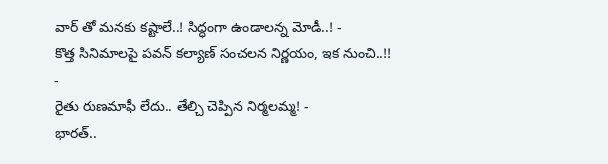వార్ తో మనకు కష్టాలే..! సిద్ధంగా ఉండాలన్న మోడీ..! -
కొత్త సినిమాలపై పవన్ కల్యాణ్ సంచలన నిర్ణయం, ఇక నుంచి..!! -
రైతు రుణమాఫీ లేదు.. తేల్చి చెప్పిన నిర్మలమ్మ! -
భారత్..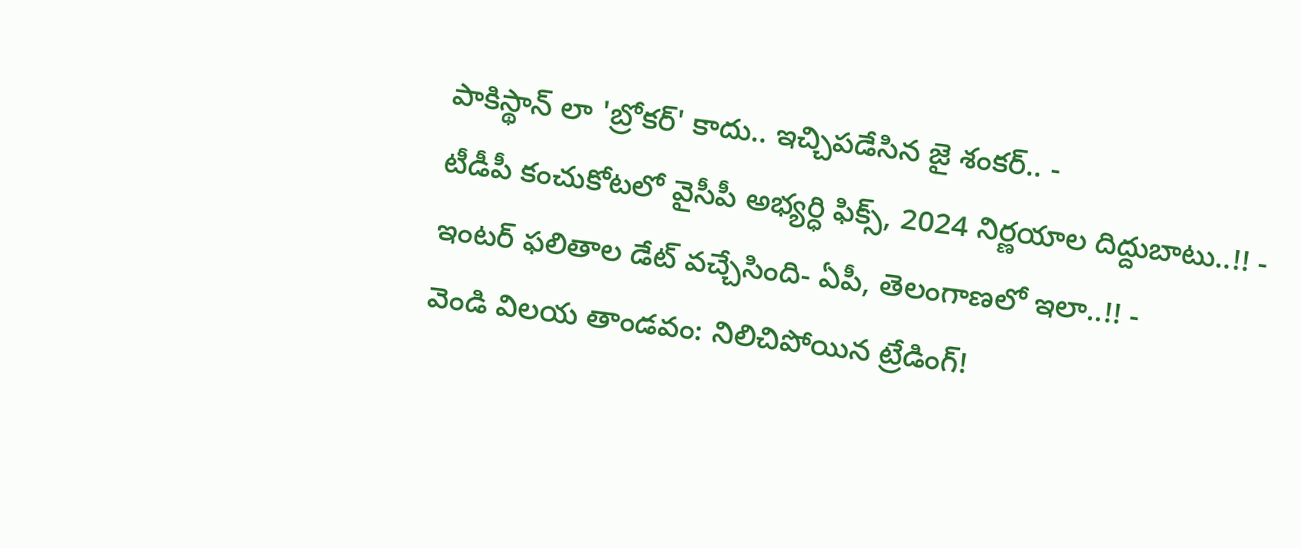పాకిస్థాన్ లా 'బ్రోకర్' కాదు.. ఇచ్చిపడేసిన జై శంకర్.. -
టీడీపీ కంచుకోటలో వైసీపీ అభ్యర్ధి ఫిక్స్, 2024 నిర్ణయాల దిద్దుబాటు..!! -
ఇంటర్ ఫలితాల డేట్ వచ్చేసింది- ఏపీ, తెలంగాణలో ఇలా..!! -
వెండి విలయ తాండవం: నిలిచిపోయిన ట్రేడింగ్!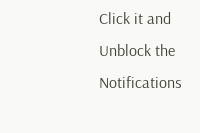Click it and Unblock the Notifications